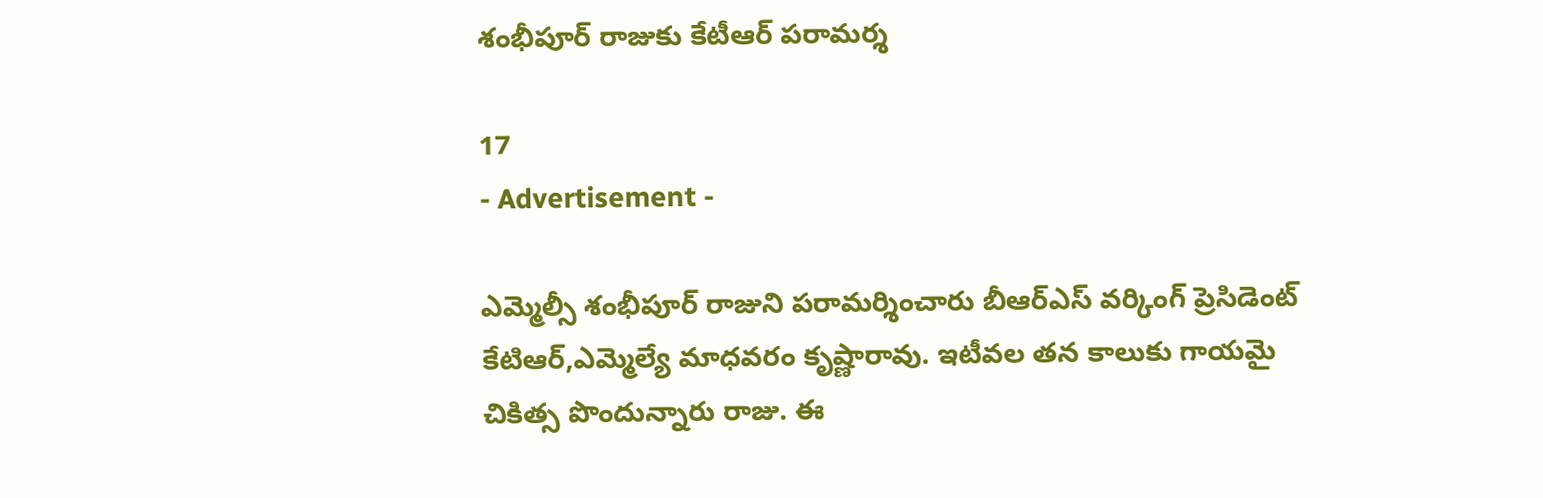శంభీపూర్‌ రాజుకు కేటీఆర్ పరామర్శ

17
- Advertisement -

ఎమ్మెల్సీ శంభీపూర్ రాజుని పరామర్శించారు బీఆర్ఎస్ వర్కింగ్ ప్రెసిడెంట్ కేటిఆర్,ఎమ్మెల్యే మాధవరం కృష్ణారావు. ఇటీవల తన కాలుకు గాయమై చికిత్స పొందున్నారు రాజు. ఈ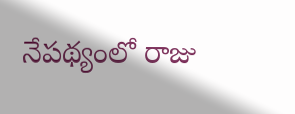నేపథ్యంలో రాజు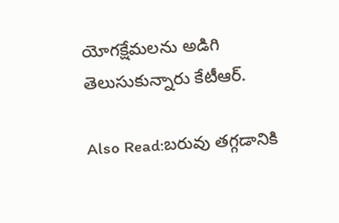యోగక్షేమలను అడిగి తెలుసుకున్నారు కేటీఆర్.

Also Read:బరువు తగ్గడానికి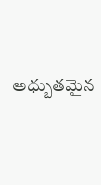అధ్బుతమైన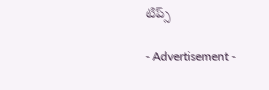టిప్స్

- Advertisement -